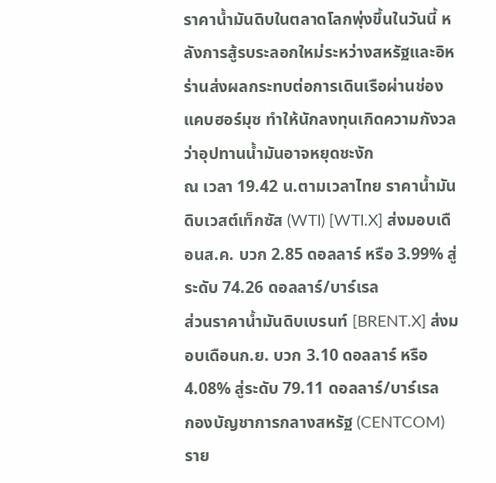ราคาน้ำมันดิบในตลาดโลกพุ่งขึ้นในวันนี้ หลังการสู้รบระลอกใหม่ระหว่างสหรัฐและอิหร่านส่งผลกระทบต่อการเดินเรือผ่านช่องแคบฮอร์มุซ ทำให้นักลงทุนเกิดความกังวลว่าอุปทานน้ำมันอาจหยุดชะงัก
ณ เวลา 19.42 น.ตามเวลาไทย ราคาน้ำมันดิบเวสต์เท็กซัส (WTI) [WTI.X] ส่งมอบเดือนส.ค. บวก 2.85 ดอลลาร์ หรือ 3.99% สู่ระดับ 74.26 ดอลลาร์/บาร์เรล
ส่วนราคาน้ำมันดิบเบรนท์ [BRENT.X] ส่งมอบเดือนก.ย. บวก 3.10 ดอลลาร์ หรือ 4.08% สู่ระดับ 79.11 ดอลลาร์/บาร์เรล
กองบัญชาการกลางสหรัฐ (CENTCOM) ราย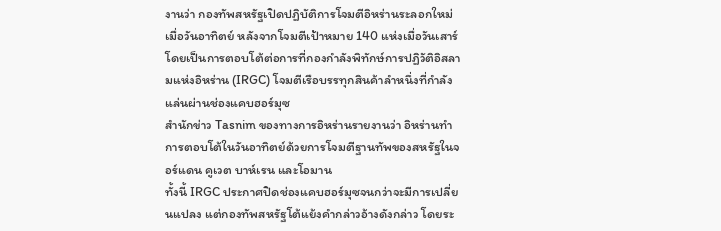งานว่า กองทัพสหรัฐเปิดปฏิบัติการโจมตีอิหร่านระลอกใหม่เมื่อวันอาทิตย์ หลังจากโจมตีเป้าหมาย 140 แห่งเมื่อวันเสาร์ โดยเป็นการตอบโต้ต่อการที่กองกำลังพิทักษ์การปฏิวัติอิสลามแห่งอิหร่าน (IRGC) โจมตีเรือบรรทุกสินค้าลำหนึ่งที่กำลังแล่นผ่านช่องแคบฮอร์มุซ
สำนักข่าว Tasnim ของทางการอิหร่านรายงานว่า อิหร่านทำการตอบโต้ในวันอาทิตย์ด้วยการโจมตีฐานทัพของสหรัฐในจอร์แดน คูเวต บาห์เรน และโอมาน
ทั้งนี้ IRGC ประกาศปิดช่องแคบฮอร์มุซจนกว่าจะมีการเปลี่ยนแปลง แต่กองทัพสหรัฐโต้แย้งคำกล่าวอ้างดังกล่าว โดยระ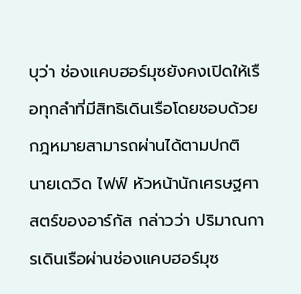บุว่า ช่องแคบฮอร์มุซยังคงเปิดให้เรือทุกลำที่มีสิทธิเดินเรือโดยชอบด้วยกฎหมายสามารถผ่านได้ตามปกติ
นายเดวิด ไฟฟ์ หัวหน้านักเศรษฐศาสตร์ของอาร์กัส กล่าวว่า ปริมาณการเดินเรือผ่านช่องแคบฮอร์มุซ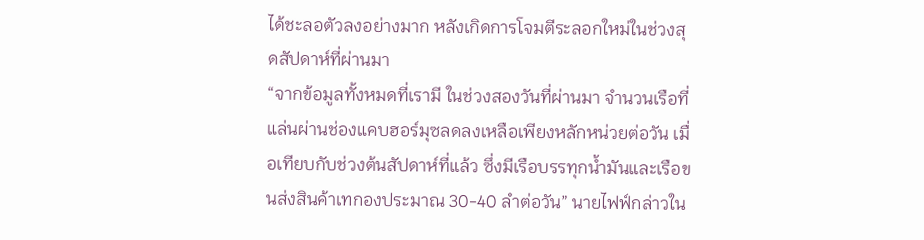ได้ชะลอตัวลงอย่างมาก หลังเกิดการโจมตีระลอกใหม่ในช่วงสุดสัปดาห์ที่ผ่านมา
“จากข้อมูลทั้งหมดที่เรามี ในช่วงสองวันที่ผ่านมา จำนวนเรือที่แล่นผ่านช่องแคบฮอร์มุซลดลงเหลือเพียงหลักหน่วยต่อวัน เมื่อเทียบกับช่วงต้นสัปดาห์ที่แล้ว ซึ่งมีเรือบรรทุกน้ำมันและเรือขนส่งสินค้าเทกองประมาณ 30-40 ลำต่อวัน” นายไฟฟ์กล่าวใน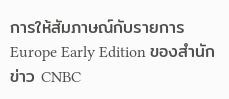การให้สัมภาษณ์กับรายการ Europe Early Edition ของสำนักข่าว CNBC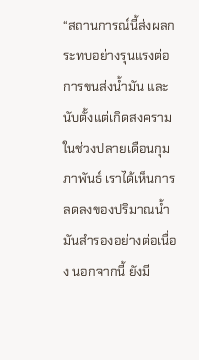“สถานการณ์นี้ส่งผลกระทบอย่างรุนแรงต่อการขนส่งน้ำมัน และนับตั้งแต่เกิดสงครามในช่วงปลายเดือนกุมภาพันธ์ เราได้เห็นการลดลงของปริมาณน้ำมันสำรองอย่างต่อเนื่อง นอกจากนี้ ยังมี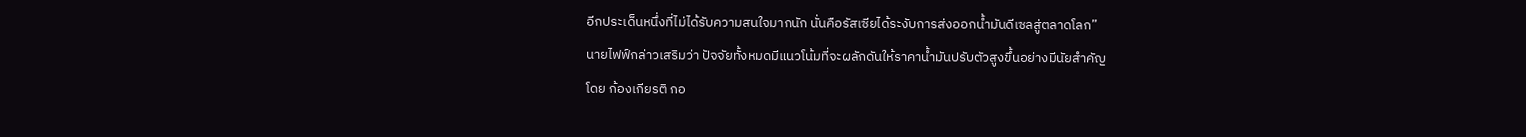อีกประเด็นหนึ่งที่ไม่ได้รับความสนใจมากนัก นั่นคือรัสเซียได้ระงับการส่งออกน้ำมันดีเซลสู่ตลาดโลก”
นายไฟฟ์กล่าวเสริมว่า ปัจจัยทั้งหมดมีแนวโน้มที่จะผลักดันให้ราคาน้ำมันปรับตัวสูงขึ้นอย่างมีนัยสำคัญ
โดย ก้องเกียรติ กอ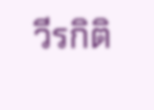วีรกิติ